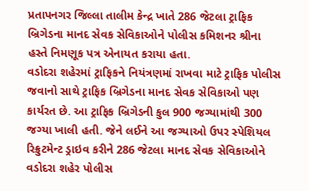પ્રતાપનગર જિલ્લા તાલીમ કેન્દ્ર ખાતે 286 જેટલા ટ્રાફિક બ્રિગેડના માનદ સેવક સેવિકાઓને પોલીસ કમિશનર શ્રીના હસ્તે નિમણૂક પત્ર એનાયત કરાયા હતા.
વડોદરા શહેરમાં ટ્રાફિકને નિયંત્રણમાં રાખવા માટે ટ્રાફિક પોલીસ જવાનો સાથે ટ્રાફિક બ્રિગેડના માનદ સેવક સેવિકાઓ પણ કાર્યરત છે. આ ટ્રાફિક બ્રિગેડની કુલ 900 જગ્યામાંથી 300 જગ્યા ખાલી હતી. જેને લઈને આ જગ્યાઓ ઉપર સ્પેશિયલ રિક્રુટમેન્ટ ડ્રાઇવ કરીને 286 જેટલા માનદ સેવક સેવિકાઓને વડોદરા શહેર પોલીસ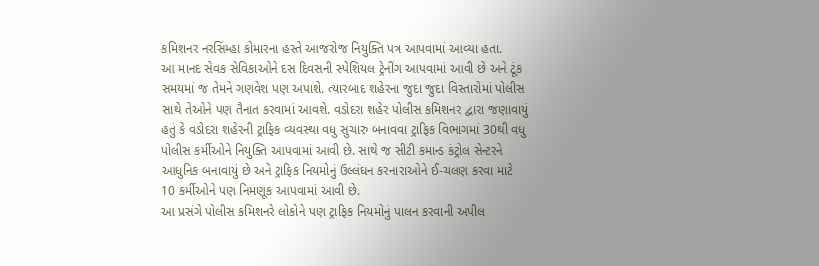કમિશનર નરસિંમ્હા કોમારના હસ્તે આજરોજ નિયુક્તિ પત્ર આપવામાં આવ્યા હતા.
આ માનદ સેવક સેવિકાઓને દસ દિવસની સ્પેશિયલ ટ્રેનીંગ આપવામાં આવી છે અને ટૂંક સમયમાં જ તેમને ગણવેશ પણ અપાશે. ત્યારબાદ શહેરના જુદા જુદા વિસ્તારોમાં પોલીસ સાથે તેઓને પણ તૈનાત કરવામાં આવશે. વડોદરા શહેર પોલીસ કમિશનર દ્વારા જણાવાયું હતું કે વડોદરા શહેરની ટ્રાફિક વ્યવસ્થા વધુ સુચારુ બનાવવા ટ્રાફિક વિભાગમાં 30થી વધુ પોલીસ કર્મીઓને નિયુક્તિ આપવામાં આવી છે. સાથે જ સીટી કમાન્ડ કંટ્રોલ સેન્ટરને આધુનિક બનાવાયું છે અને ટ્રાફિક નિયમોનું ઉલ્લંઘન કરનારાઓને ઈ-ચલણ કરવા માટે 10 કર્મીઓને પણ નિમણૂક આપવામાં આવી છે.
આ પ્રસંગે પોલીસ કમિશનરે લોકોને પણ ટ્રાફિક નિયમોનું પાલન કરવાની અપીલ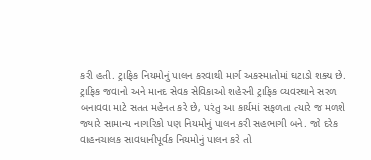કરી હતી. ટ્રાફિક નિયમોનું પાલન કરવાથી માર્ગ અકસ્માતોમાં ઘટાડો શક્ય છે. ટ્રાફિક જવાનો અને માનદ સેવક સેવિકાઓ શહેરની ટ્રાફિક વ્યવસ્થાને સરળ બનાવવા માટે સતત મહેનત કરે છે, પરંતુ આ કાર્યમાં સફળતા ત્યારે જ મળશે જ્યારે સામાન્ય નાગરિકો પણ નિયમોનું પાલન કરી સહભાગી બને. જો દરેક વાહનચાલક સાવધાનીપૂર્વક નિયમોનું પાલન કરે તો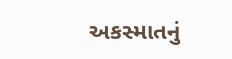અકસ્માતનું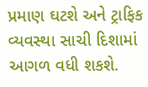પ્રમાણ ઘટશે અને ટ્રાફિક વ્યવસ્થા સાચી દિશામાં આગળ વધી શકશે.